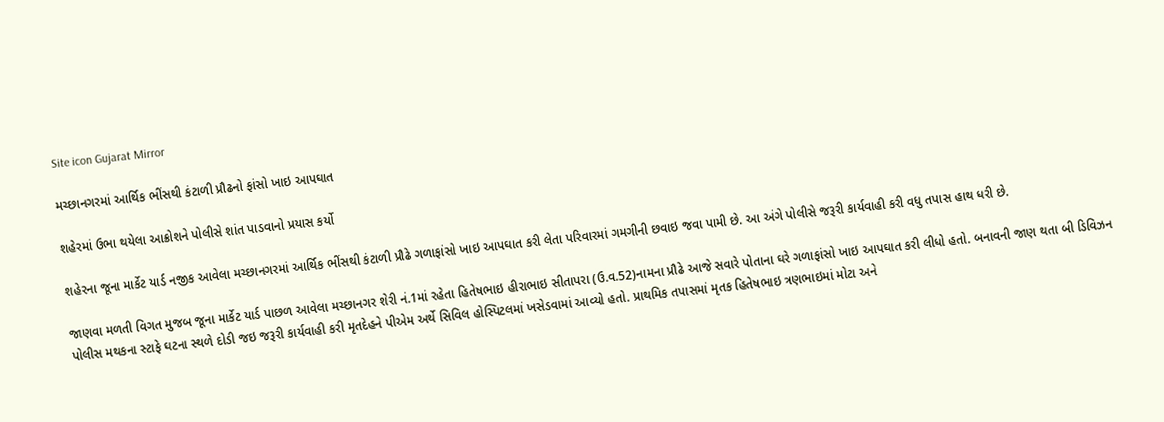Site icon Gujarat Mirror

મચ્છાનગરમાં આર્થિક ભીંસથી કંટાળી પ્રૌઢનો ફાંસો ખાઇ આપઘાત

શહેરમાં ઉભા થયેલા આક્રોશને પોલીસે શાંત પાડવાનો પ્રયાસ કર્યો

શહેરના જૂના માર્કેટ યાર્ડ નજીક આવેલા મચ્છાનગરમાં આર્થિક ભીંસથી કંટાળી પ્રૌઢે ગળાફાંસો ખાઇ આપઘાત કરી લેતા પરિવારમાં ગમગીની છવાઇ જવા પામી છે. આ અંગે પોલીસે જરૂરી કાર્યવાહી કરી વધુ તપાસ હાથ ધરી છે.

જાણવા મળતી વિગત મુજબ જૂના માર્કેટ યાર્ડ પાછળ આવેલા મચ્છાનગર શેરી નં.1માં રહેતા હિતેષભાઇ હીરાભાઇ સીતાપરા (ઉ.વ.52)નામના પ્રૌઢે આજે સવારે પોતાના ઘરે ગળાફાંસો ખાઇ આપઘાત કરી લીધો હતો. બનાવની જાણ થતા બી ડિવિઝન પોલીસ મથકના સ્ટાફે ઘટના સ્થળે દોડી જઇ જરૂરી કાર્યવાહી કરી મૃતદેહને પીએમ અર્થે સિવિલ હોસ્પિટલમાં ખસેડવામાં આવ્યો હતો. પ્રાથમિક તપાસમાં મૃતક હિતેષભાઇ ત્રણભાઇમાં મોટા અને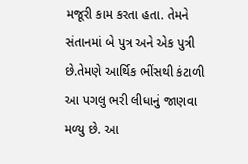મજૂરી કામ કરતા હતા. તેમને સંતાનમાં બે પુત્ર અને એક પુત્રી છે.તેમણે આર્થિક ભીંસથી કંટાળી આ પગલુ ભરી લીધાનું જાણવા મળ્યુ છે. આ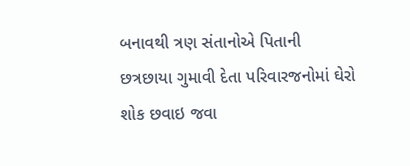બનાવથી ત્રણ સંતાનોએ પિતાની છત્રછાયા ગુમાવી દેતા પરિવારજનોમાં ઘેરો શોક છવાઇ જવા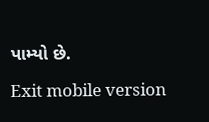પામ્યો છે.

Exit mobile version